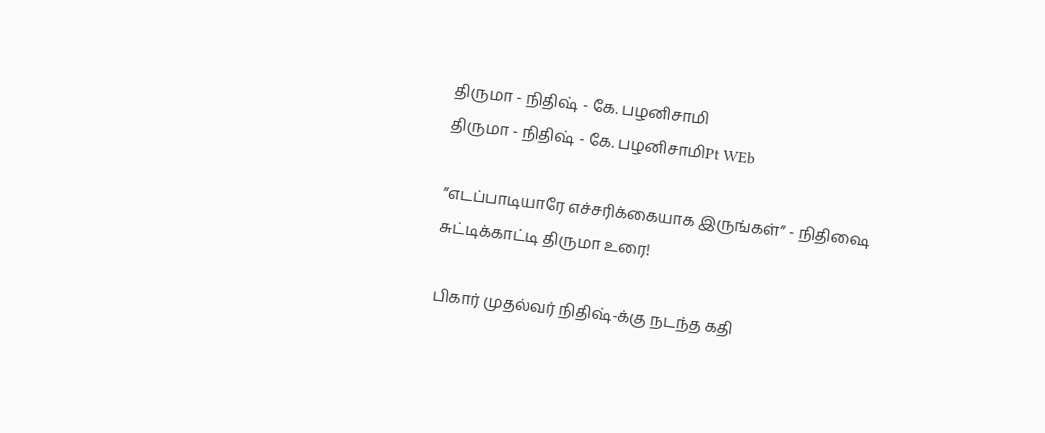திருமா - நிதிஷ் - கே. பழனிசாமி
திருமா - நிதிஷ் - கே. பழனிசாமிPt WEb

”எடப்பாடியாரே எச்சரிக்கையாக இருங்கள்” - நிதிஷை சுட்டிக்காட்டி திருமா உரை!

பிகார் முதல்வர் நிதிஷ்-க்கு நடந்த கதி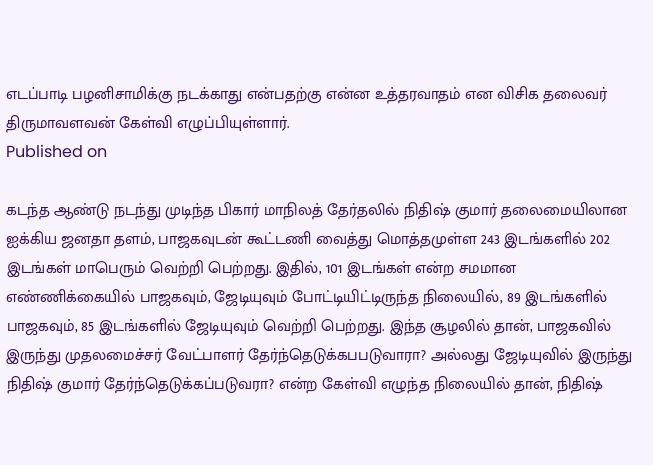எடப்பாடி பழனிசாமிக்கு நடக்காது என்பதற்கு என்ன உத்தரவாதம் என விசிக தலைவர் திருமாவளவன் கேள்வி எழுப்பியுள்ளார்.
Published on

கடந்த ஆண்டு நடந்து முடிந்த பிகார் மாநிலத் தேர்தலில் நிதிஷ் குமார் தலைமையிலான ஐக்கிய ஜனதா தளம், பாஜகவுடன் கூட்டணி வைத்து மொத்தமுள்ள 243 இடங்களில் 202 இடங்கள் மாபெரும் வெற்றி பெற்றது. இதில், 101 இடங்கள் என்ற சமமான எண்ணிக்கையில் பாஜகவும், ஜேடியுவும் போட்டியிட்டிருந்த நிலையில், 89 இடங்களில் பாஜகவும், 85 இடங்களில் ஜேடியுவும் வெற்றி பெற்றது. இந்த சூழலில் தான், பாஜகவில் இருந்து முதலமைச்சர் வேட்பாளர் தேர்ந்தெடுக்கபபடுவாரா? அல்லது ஜேடியுவில் இருந்து நிதிஷ் குமார் தேர்ந்தெடுக்கப்படுவரா? என்ற கேள்வி எழுந்த நிலையில் தான், நிதிஷ்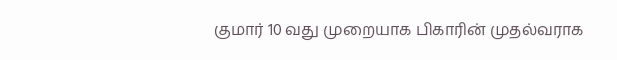குமார் 10 வது முறையாக பிகாரின் முதல்வராக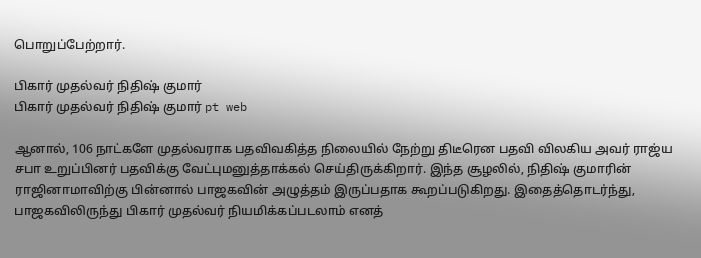பொறுப்பேற்றார்.

பிகார் முதல்வர் நிதிஷ் குமார்
பிகார் முதல்வர் நிதிஷ் குமார் pt web

ஆனால், 106 நாட்களே முதல்வராக பதவிவகித்த நிலையில் நேற்று திடீரென பதவி விலகிய அவர் ராஜ்ய சபா உறுப்பினர் பதவிக்கு வேட்புமனுத்தாக்கல் செய்திருக்கிறார். இந்த சூழலில், நிதிஷ் குமாரின் ராஜினாமாவிற்கு பின்னால் பாஜகவின் அழுத்தம் இருப்பதாக கூறப்படுகிறது. இதைத்தொடர்ந்து, பாஜகவிலிருந்து பிகார் முதல்வர் நியமிக்கப்படலாம் எனத்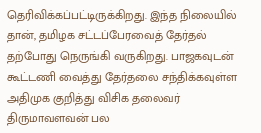தெரிவிக்கப்பட்டிருக்கிறது. இந்த நிலையில் தான், தமிழக சட்டப்பேரவைத் தேர்தல் தற்போது நெருங்கி வருகிறது. பாஜகவுடன் கூட்டணி வைத்து தேர்தலை சந்திக்கவுள்ள அதிமுக குறித்து விசிக தலைவர் திருமாவளவன் பல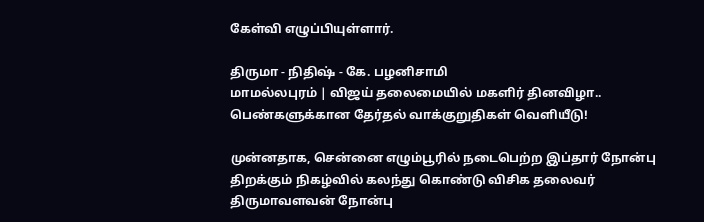கேள்வி எழுப்பியுள்ளார்.

திருமா - நிதிஷ் - கே. பழனிசாமி
மாமல்லபுரம் | விஜய் தலைமையில் மகளிர் தினவிழா.. பெண்களுக்கான தேர்தல் வாக்குறுதிகள் வெளியீடு!

முன்னதாக, சென்னை எழும்பூரில் நடைபெற்ற இப்தார் நோன்பு திறக்கும் நிகழ்வில் கலந்து கொண்டு விசிக தலைவர் திருமாவளவன் நோன்பு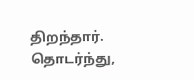திறந்தார். தொடர்ந்து,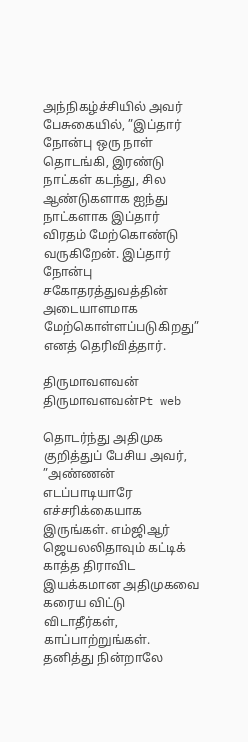அந்நிகழ்ச்சியில் அவர் பேசுகையில், ”இப்தார் நோன்பு ஒரு நாள் தொடங்கி, இரண்டு நாட்கள் கடந்து, சில ஆண்டுகளாக ஐந்து நாட்களாக இப்தார் விரதம் மேற்கொண்டு வருகிறேன். இப்தார் நோன்பு சகோதரத்துவத்தின் அடையாளமாக மேற்கொள்ளப்படுகிறது” எனத் தெரிவித்தார்.

திருமாவளவன்
திருமாவளவன்Pt web

தொடர்ந்து அதிமுக குறித்துப் பேசிய அவர், ”அண்ணன் எடப்பாடியாரே எச்சரிக்கையாக இருங்கள். எம்ஜிஆர் ஜெயலலிதாவும் கட்டிக் காத்த திராவிட இயக்கமான அதிமுகவை கரைய விட்டு விடாதீர்கள், காப்பாற்றுங்கள். தனித்து நின்றாலே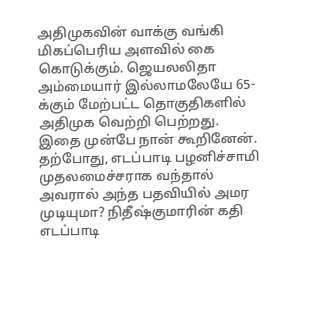அதிமுகவின் வாக்கு வங்கி மிகப்பெரிய அளவில் கை கொடுக்கும். ஜெயலலிதா அம்மையார் இல்லாமலேயே 65-க்கும் மேற்பட்ட தொகுதிகளில் அதிமுக வெற்றி பெற்றது. இதை முன்பே நான் கூறினேன். தற்போது, எடப்பாடி பழனிச்சாமி முதலமைச்சராக வந்தால் அவரால் அந்த பதவியில் அமர முடியுமா? நிதீஷ்குமாரின் கதி எடப்பாடி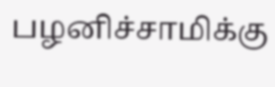பழனிச்சாமிக்கு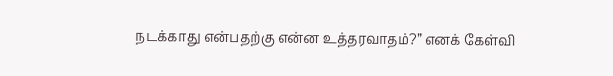நடக்காது என்பதற்கு என்ன உத்தரவாதம்?” எனக் கேள்வி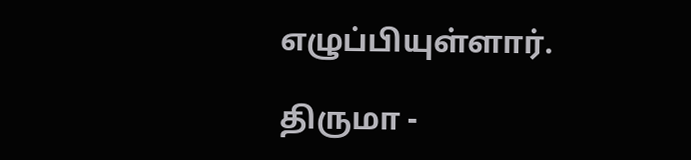எழுப்பியுள்ளார்.

திருமா -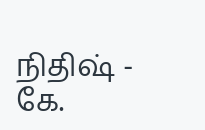நிதிஷ் - கே.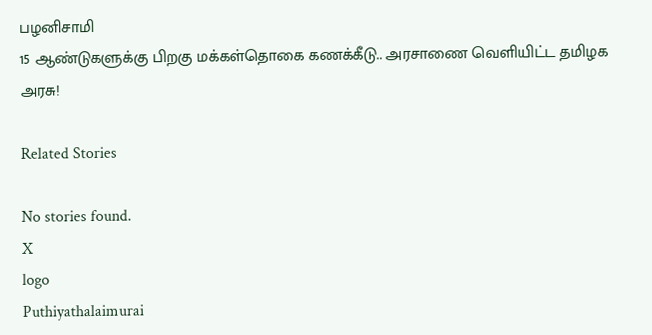பழனிசாமி
15 ஆண்டுகளுக்கு பிறகு மக்கள்தொகை கணக்கீடு.. அரசாணை வெளியிட்ட தமிழக அரசு!

Related Stories

No stories found.
X
logo
Puthiyathalaimurai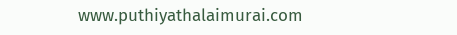www.puthiyathalaimurai.com